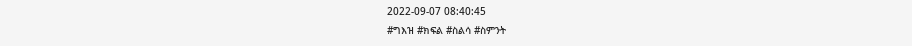2022-09-07 08:40:45
#ግእዝ #ክፍል #ስልሳ #ስምንት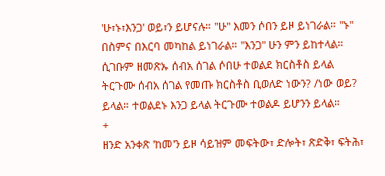'ሁ፣ኑ፣እንጋ' ወይ፣ን ይሆናሉ። "ሁ" እመን ሶበን ይዞ ይነገራል። "ኑ" በስምና በእርባ መካከል ይነገራል። "እንጋ" ሁን ምን ይከተላል። ሲገቡም ዘመጽኡ ሰብአ ሰገል ሶበሁ ተወልደ ክርስቶስ ይላል ትርጉሙ ሰብአ ሰገል የመጡ ክርስቶስ ቢወለድ ነውን? /ነው ወይ? ይላል። ተወልደኑ እንጋ ይላል ትርጉሙ ተወልዶ ይሆንን ይላል።
+
ዘንድ አንቀጽ 'ከመ'ን ይዞ ሳይዝም መፍትው፣ ድሎት፣ ጽድቅ፣ ፍትሕ፣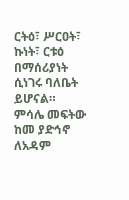ርትዕ፣ ሥርዐት፣ ኩነት፣ ርቱዕ በማሰሪያነት ሲነገሩ ባለቤት ይሆናል። ምሳሌ መፍትው ከመ ያድኅኖ ለአዳም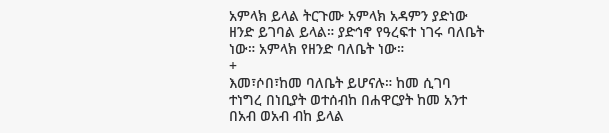አምላክ ይላል ትርጉሙ አምላክ አዳምን ያድነው ዘንድ ይገባል ይላል። ያድኅኖ የዓረፍተ ነገሩ ባለቤት ነው። አምላክ የዘንድ ባለቤት ነው።
+
እመ፣ሶበ፣ከመ ባለቤት ይሆናሉ። ከመ ሲገባ ተነግረ በነቢያት ወተሰብከ በሐዋርያት ከመ አንተ በአብ ወአብ ብከ ይላል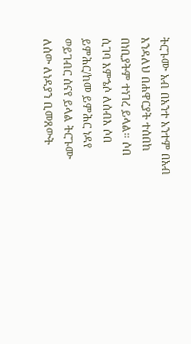ትርጉሙ አብ በአንተ አንተም በአብ እንዳለህ በሐዋርያት ተሰበከ በነቢያትም ተነገረ ይላል። ሶበ ሲገባ እምኄሶ ለሰብእ ሶበ ይምሕር/ከመ ይምሕር ነዳየ ወይገብር ሰናየ ይላል ትርጉሙ ለሰው ለነዳያን ቢመጸውት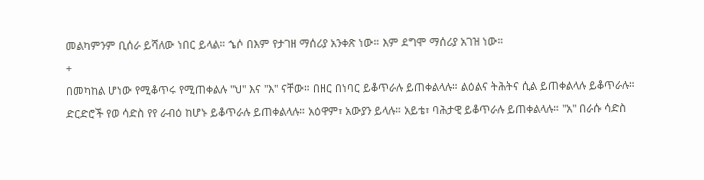መልካምንም ቢሰራ ይሻለው ነበር ይላል። ኄሶ በእም የታገዘ ማሰሪያ አንቀጽ ነው። እም ደግሞ ማሰሪያ አገዝ ነው።
+
በመካከል ሆነው የሚቆጥሩ የሚጠቀልሉ "ህ" እና "እ" ናቸው። በዘር በነባር ይቆጥራሉ ይጠቀልላሉ። ልዕልና ትሕትና ሲል ይጠቀልላሉ ይቆጥራሉ። ድርድሮች የወ ሳድስ የየ ራብዕ ከሆኑ ይቆጥራሉ ይጠቀልላሉ። አዕዋም፣ አውያን ይላሉ። አይቴ፣ ባሕታዊ ይቆጥራሉ ይጠቀልላሉ። "አ" በራሱ ሳድስ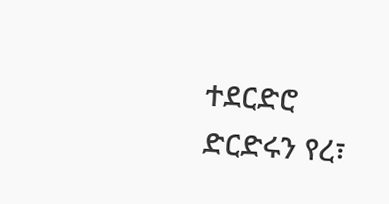ተደርድሮ ድርድሩን የረ፣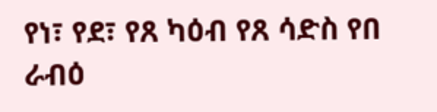የነ፣ የደ፣ የጸ ካዕብ የጸ ሳድስ የበ ራብዕ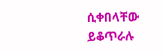ሲቀበላቸው ይቆጥራሉ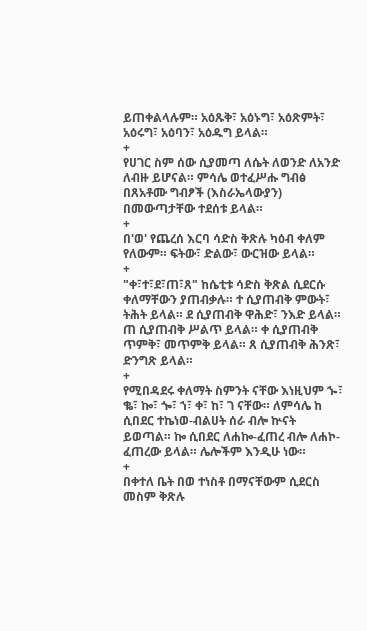ይጠቀልላሉም። አዕጹቅ፣ አዕኑግ፣ አዕጽምት፣ አዕሩግ፣ አዕባን፣ አዕዱግ ይላል።
+
የሀገር ስም ሰው ሲያመጣ ለሴት ለወንድ ለአንድ ለብዙ ይሆናል። ምሳሌ ወተፈሥሑ ግብፅ በጸአቶሙ ግብፆች (እስራኤላውያን) በመውጣታቸው ተደሰቱ ይላል።
+
በ'ወ' የጨረሰ እርባ ሳድስ ቅጽሉ ካዕብ ቀለም የለውም። ፍትው፣ ድልው፣ ውርዝው ይላል።
+
"ቀ፣ተ፣ደ፣ጠ፣ጸ" ከሴቲቱ ሳድስ ቅጽል ሲደርሱ ቀለማቸውን ያጠብቃሉ። ተ ሲያጠብቅ ምውት፣ ትሕት ይላል። ደ ሲያጠብቅ ዋሕድ፣ ንእድ ይላል። ጠ ሲያጠብቅ ሥልጥ ይላል። ቀ ሲያጠብቅ ጥምቅ፣ መጥምቅ ይላል። ጸ ሲያጠብቅ ሕንጽ፣ ድንግጽ ይላል።
+
የሚበዳደሩ ቀለማት ስምንት ናቸው እነዚህም ኈ፣ ቈ፣ ኰ፣ ጐ፣ ኀ፣ ቀ፣ ከ፣ ገ ናቸው። ለምሳሌ ከ ሲበደር ተኬነወ-ብልሀት ሰራ ብሎ ኵናት ይወጣል። ኰ ሲበደር ለሐኰ-ፈጠረ ብሎ ለሐኮ-ፈጠረው ይላል። ሌሎችም እንዲሁ ነው።
+
በቀተለ ቤት በወ ተነስቶ በማናቸውም ሲደርስ መስም ቅጽሉ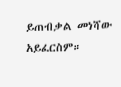ይጠብቃል መነሻው አይፈርስም።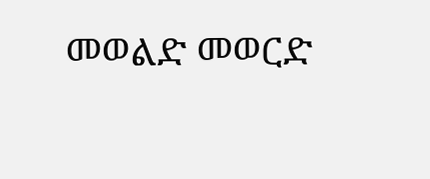መወልድ መወርድ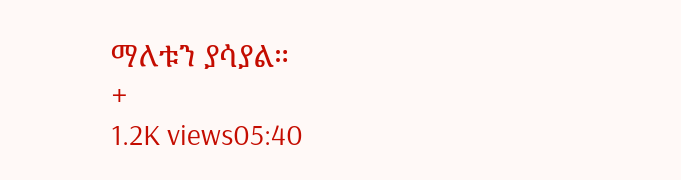ማለቱን ያሳያል።
+
1.2K views05:40